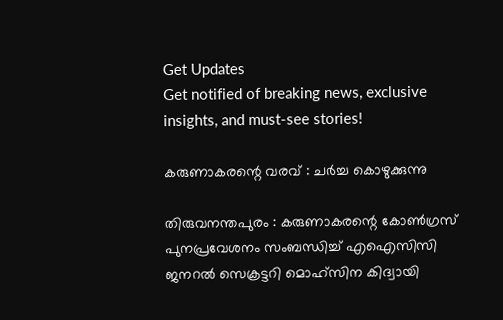Get Updates
Get notified of breaking news, exclusive insights, and must-see stories!

കരുണാകരന്റെ വരവ് : ചര്‍ച്ച കൊഴുക്കുന്നു

തിരുവനന്തപുരം : കരുണാകരന്റെ കോണ്‍ഗ്രസ് പുനപ്രവേശനം സംബന്ധിച്ച് എഐസിസി ജനറല്‍ സെക്രട്ടറി മൊഹ്സിന കിദ്വായി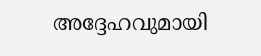അദ്ദേഹവുമായി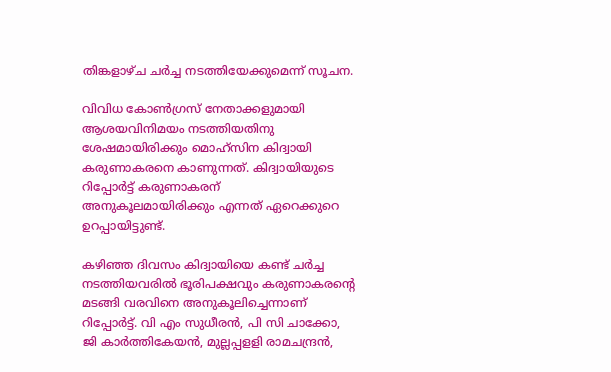തിങ്കളാഴ്ച ചര്‍ച്ച നടത്തിയേക്കുമെന്ന് സൂചന.

വിവിധ കോണ്‍ഗ്രസ് നേതാക്കളുമായി ആശയവിനിമയം നടത്തിയതിനു ശേഷമായിരിക്കും മൊഹ്സിന കിദ്വായി കരുണാകരനെ കാണുന്നത്. കിദ്വായിയുടെ റിപ്പോര്‍ട്ട് കരുണാകരന് അനുകൂലമായിരിക്കും എന്നത് ഏറെക്കുറെ ഉറപ്പായിട്ടുണ്ട്.

കഴിഞ്ഞ ദിവസം കിദ്വായിയെ കണ്ട് ചര്‍ച്ച നടത്തിയവരില്‍ ഭൂരിപക്ഷവും കരുണാകരന്റെ മടങ്ങി വരവിനെ അനുകൂലിച്ചെന്നാണ് റിപ്പോര്‍ട്ട്. വി എം സുധീരന്‍, പി സി ചാക്കോ, ജി കാര്‍ത്തികേയന്‍, മുല്ലപ്പളളി രാമചന്ദ്രന്‍,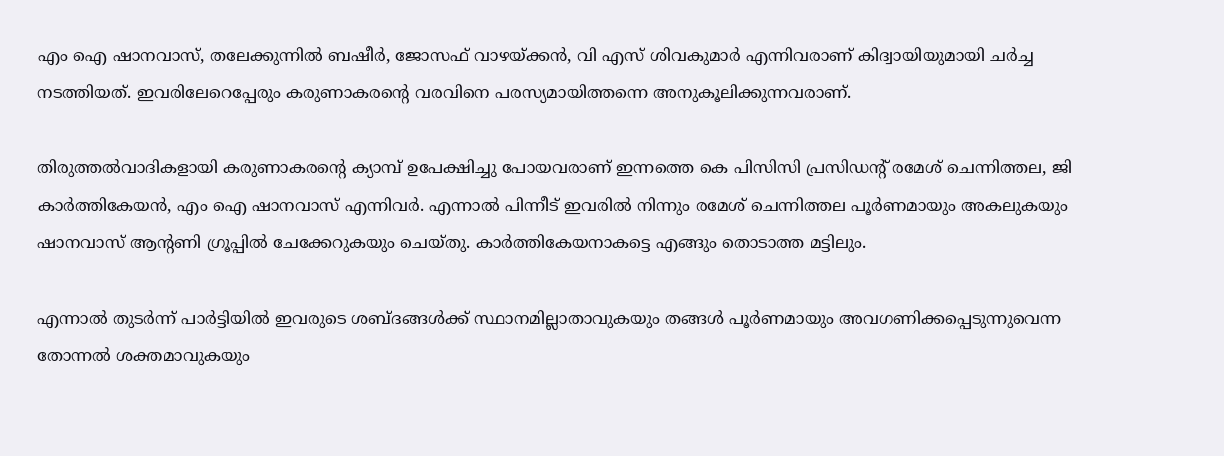എം ഐ ഷാനവാസ്, തലേക്കുന്നില്‍ ബഷീര്‍, ജോസഫ് വാഴയ്ക്കന്‍, വി എസ് ശിവകുമാര്‍ എന്നിവരാണ് കിദ്വായിയുമായി ചര്‍ച്ച നടത്തിയത്. ഇവരിലേറെപ്പേരും കരുണാകരന്റെ വരവിനെ പരസ്യമായിത്തന്നെ അനുകൂലിക്കുന്നവരാണ്.

തിരുത്തല്‍വാദികളായി കരുണാകരന്റെ ക്യാമ്പ് ഉപേക്ഷിച്ചു പോയവരാണ് ഇന്നത്തെ കെ പിസിസി പ്രസിഡന്റ് രമേശ് ചെന്നിത്തല, ജി കാര്‍ത്തികേയന്‍, എം ഐ ഷാനവാസ് എന്നിവര്‍. എന്നാല്‍ പിന്നീട് ഇവരില്‍ നിന്നും രമേശ് ചെന്നിത്തല പൂര്‍ണമായും അകലുകയും ഷാനവാസ് ആന്റണി ഗ്രൂപ്പില്‍ ചേക്കേറുകയും ചെയ്തു. കാര്‍ത്തികേയനാകട്ടെ എങ്ങും തൊടാത്ത മട്ടിലും.

എന്നാല്‍ തുടര്‍ന്ന് പാര്‍ട്ടിയില്‍ ഇവരുടെ ശബ്ദങ്ങള്‍ക്ക് സ്ഥാനമില്ലാതാവുകയും തങ്ങള്‍ പൂര്‍ണമായും അവഗണിക്കപ്പെടുന്നുവെന്ന തോന്നല്‍ ശക്തമാവുകയും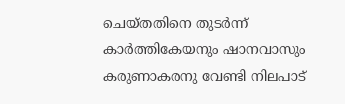ചെയ്തതിനെ തുടര്‍ന്ന് കാര്‍ത്തികേയനും ഷാനവാസും കരുണാകരനു വേണ്ടി നിലപാട്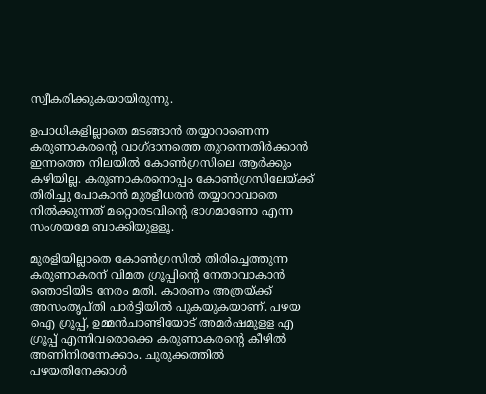സ്വീകരിക്കുകയായിരുന്നു.

ഉപാധികളില്ലാതെ മടങ്ങാന്‍ തയ്യാറാണെന്ന കരുണാകരന്റെ വാഗ്ദാനത്തെ തുറന്നെതിര്‍ക്കാന്‍ ഇന്നത്തെ നിലയില്‍ കോണ്‍ഗ്രസിലെ ആര്‍ക്കും കഴിയില്ല. കരുണാകരനൊപ്പം കോണ്‍ഗ്രസിലേയ്ക്ക് തിരിച്ചു പോകാന്‍ മുരളീധരന്‍ തയ്യാറാവാതെ നില്‍ക്കുന്നത് മറ്റൊരടവിന്റെ ഭാഗമാണോ എന്ന സംശയമേ ബാക്കിയുളളൂ.

മുരളിയില്ലാതെ കോണ്‍ഗ്രസില്‍ തിരിച്ചെത്തുന്ന കരുണാകരന് വിമത ഗ്രൂപ്പിന്റെ നേതാവാകാന്‍ ഞൊടിയിട നേരം മതി. കാരണം അത്രയ്ക്ക് അസംതൃപ്തി പാര്‍ട്ടിയില്‍ പുകയുകയാണ്. പഴയ ഐ ഗ്രൂപ്പ്, ഉമ്മന്‍ചാണ്ടിയോട് അമര്‍ഷമുളള എ ഗ്രൂപ്പ് എന്നിവരൊക്കെ കരുണാകരന്റെ കീഴില്‍ അണിനിരന്നേക്കാം. ചുരുക്കത്തില്‍ പഴയതിനേക്കാള്‍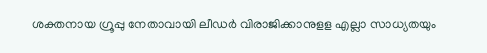ശക്തനായ ഗ്രൂപ്പു നേതാവായി ലീഡര്‍ വിരാജിക്കാനുളള എല്ലാ സാധ്യതയും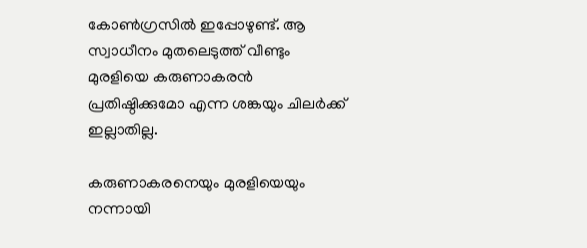കോണ്‍ഗ്രസില്‍ ഇപ്പോഴുണ്ട്. ആ സ്വാധീനം മുതലെടുത്ത് വീണ്ടും മുരളിയെ കരുണാകരന്‍ പ്രതിഷ്ഠിക്കുമോ എന്ന ശങ്കയും ചിലര്‍ക്ക് ഇല്ലാതില്ല.

കരുണാകരനെയും മുരളിയെയും നന്നായി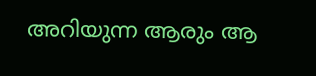അറിയുന്ന ആരും ആ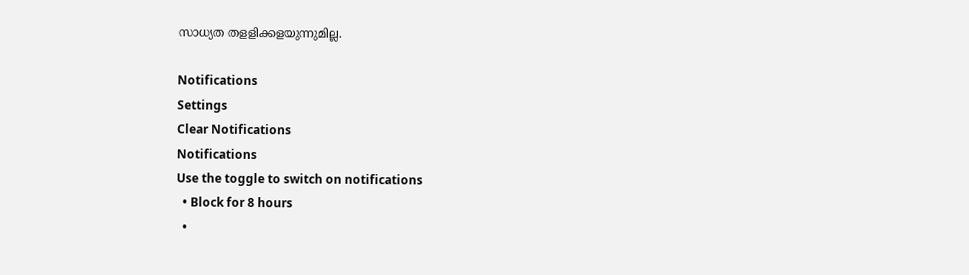സാധ്യത തളളിക്കളയുന്നുമില്ല.

Notifications
Settings
Clear Notifications
Notifications
Use the toggle to switch on notifications
  • Block for 8 hours
  •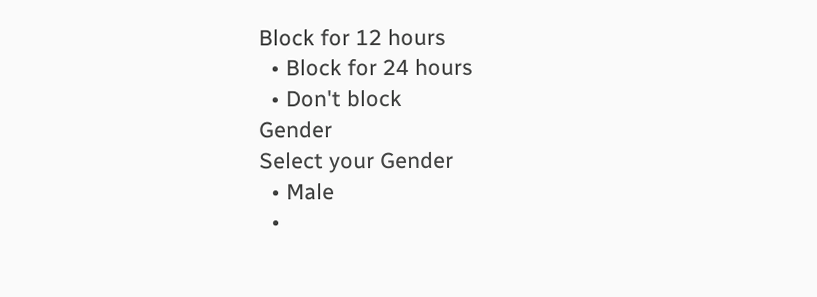Block for 12 hours
  • Block for 24 hours
  • Don't block
Gender
Select your Gender
  • Male
  •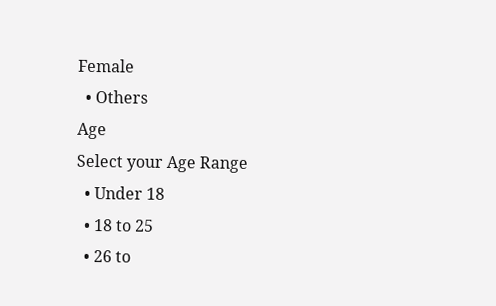Female
  • Others
Age
Select your Age Range
  • Under 18
  • 18 to 25
  • 26 to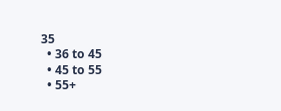35
  • 36 to 45
  • 45 to 55
  • 55+